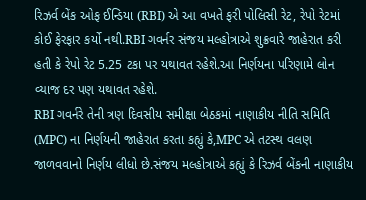રિઝર્વ બેંક ઓફ ઈન્ડિયા (RBI) એ આ વખતે ફરી પોલિસી રેટ, રેપો રેટમાં કોઈ ફેરફાર કર્યો નથી.RBI ગવર્નર સંજય મલ્હોત્રાએ શુક્રવારે જાહેરાત કરી હતી કે રેપો રેટ 5.25 ટકા પર યથાવત રહેશે.આ નિર્ણયના પરિણામે લોન વ્યાજ દર પણ યથાવત રહેશે.
RBI ગવર્નરે તેની ત્રણ દિવસીય સમીક્ષા બેઠકમાં નાણાકીય નીતિ સમિતિ (MPC) ના નિર્ણયની જાહેરાત કરતા કહ્યું કે,MPC એ તટસ્થ વલણ જાળવવાનો નિર્ણય લીધો છે.સંજય મલ્હોત્રાએ કહ્યું કે રિઝર્વ બેંકની નાણાકીય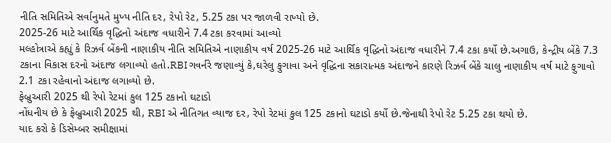નીતિ સમિતિએ સર્વાનુમતે મુખ્ય નીતિ દર, રેપો રેટ, 5.25 ટકા પર જાળવી રાખ્યો છે.
2025-26 માટે આર્થિક વૃદ્ધિનો અંદાજ વધારીને 7.4 ટકા કરવામાં આવ્યો
મલ્હોત્રાએ કહ્યું કે રિઝર્વ બેંકની નાણાકીય નીતિ સમિતિએ નાણાકીય વર્ષ 2025-26 માટે આર્થિક વૃદ્ધિનો અંદાજ વધારીને 7.4 ટકા કર્યો છે.અગાઉ, કેન્દ્રીય બેંકે 7.3 ટકાના વિકાસ દરનો અંદાજ લગાવ્યો હતો.RBI ગવર્નરે જણાવ્યું કે,ઘરેલુ ફુગાવા અને વૃદ્ધિના સકારાત્મક અંદાજને કારણે રિઝર્વ બેંકે ચાલુ નાણાકીય વર્ષ માટે ફુગાવો 2.1 ટકા રહેવાનો અંદાજ લગાવ્યો છે.
ફેબ્રુઆરી 2025 થી રેપો રેટમાં કુલ 125 ટકાનો ઘટાડો
નોંધનીય છે કે ફેબ્રુઆરી 2025 થી, RBI એ નીતિગત વ્યાજ દર, રેપો રેટમાં કુલ 125 ટકાનો ઘટાડો કર્યો છે.જેનાથી રેપો રેટ 5.25 ટકા થયો છે.
યાદ કરો કે ડિસેમ્બર સમીક્ષામાં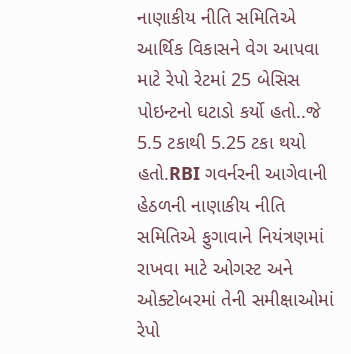નાણાકીય નીતિ સમિતિએ આર્થિક વિકાસને વેગ આપવા માટે રેપો રેટમાં 25 બેસિસ પોઇન્ટનો ઘટાડો કર્યો હતો..જે 5.5 ટકાથી 5.25 ટકા થયો હતો.RBI ગવર્નરની આગેવાની હેઠળની નાણાકીય નીતિ સમિતિએ ફુગાવાને નિયંત્રણમાં રાખવા માટે ઓગસ્ટ અને ઓક્ટોબરમાં તેની સમીક્ષાઓમાં રેપો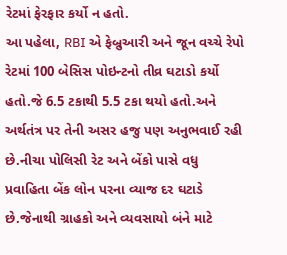રેટમાં ફેરફાર કર્યો ન હતો.
આ પહેલા, RBI એ ફેબ્રુઆરી અને જૂન વચ્ચે રેપો રેટમાં 100 બેસિસ પોઇન્ટનો તીવ્ર ઘટાડો કર્યો હતો.જે 6.5 ટકાથી 5.5 ટકા થયો હતો.અને અર્થતંત્ર પર તેની અસર હજુ પણ અનુભવાઈ રહી છે.નીચા પોલિસી રેટ અને બેંકો પાસે વધુ પ્રવાહિતા બેંક લોન પરના વ્યાજ દર ઘટાડે છે.જેનાથી ગ્રાહકો અને વ્યવસાયો બંને માટે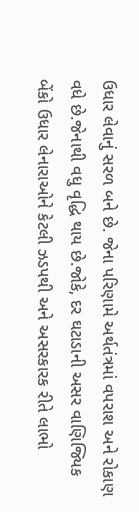ઉધાર લેવાનું સરળ બને છે. જેના પરિણામે અર્થતંત્રમાં વપરાશ અને રોકાણ વધે છે.જેનાથી વધુ વૃદ્ધિ થાય છે.જોકે, દર ઘટાડાની અસર વાણિજ્યિક બેંકો ઉધાર લેનારાઓને કેટલી ઝડપથી અને અસરકારક રીતે લાભો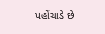પહોંચાડે છે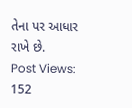તેના પર આધાર રાખે છે.
Post Views: 152